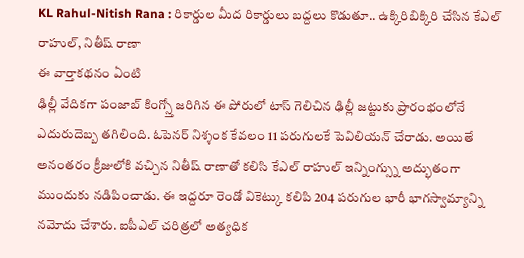KL Rahul-Nitish Rana : రికార్డుల మీద రికార్డులు బద్దలు కొడుతూ.. ఉక్కిరిబిక్కిరి చేసిన కేఎల్ రాహుల్, నితీష్ రాణా
ఈ వార్తాకథనం ఏంటి
ఢిల్లీ వేదికగా పంజాబ్ కింగ్స్తో జరిగిన ఈ పోరులో టాస్ గెలిచిన ఢిల్లీ జట్టుకు ప్రారంభంలోనే ఎదురుదెబ్బ తగిలింది. ఓపెనర్ నిశ్శంక కేవలం 11 పరుగులకే పెవిలియన్ చేరాడు. అయితే అనంతరం క్రీజులోకి వచ్చిన నితీష్ రాణాతో కలిసి కేఎల్ రాహుల్ ఇన్నింగ్స్ను అద్భుతంగా ముందుకు నడిపించాడు. ఈ ఇద్దరూ రెండో వికెట్కు కలిపి 204 పరుగుల భారీ భాగస్వామ్యాన్ని నమోదు చేశారు. ఐపీఎల్ చరిత్రలో అత్యధిక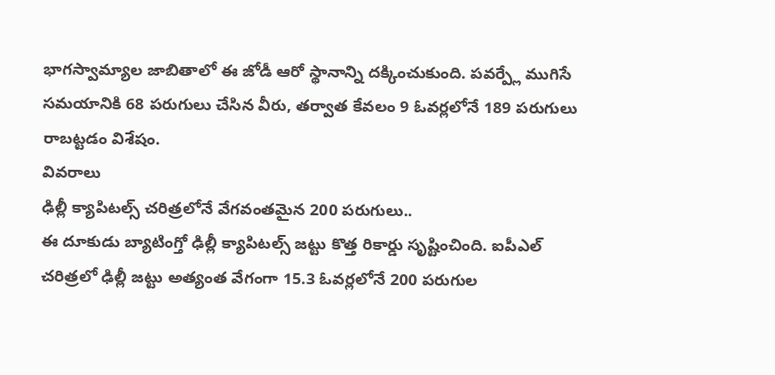భాగస్వామ్యాల జాబితాలో ఈ జోడీ ఆరో స్థానాన్ని దక్కించుకుంది. పవర్ప్లే ముగిసే సమయానికి 68 పరుగులు చేసిన వీరు, తర్వాత కేవలం 9 ఓవర్లలోనే 189 పరుగులు రాబట్టడం విశేషం.
వివరాలు
ఢిల్లీ క్యాపిటల్స్ చరిత్రలోనే వేగవంతమైన 200 పరుగులు..
ఈ దూకుడు బ్యాటింగ్తో ఢిల్లీ క్యాపిటల్స్ జట్టు కొత్త రికార్డు సృష్టించింది. ఐపీఎల్ చరిత్రలో ఢిల్లీ జట్టు అత్యంత వేగంగా 15.3 ఓవర్లలోనే 200 పరుగుల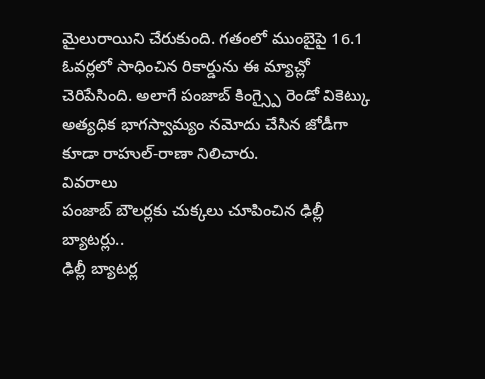మైలురాయిని చేరుకుంది. గతంలో ముంబైపై 16.1 ఓవర్లలో సాధించిన రికార్డును ఈ మ్యాచ్లో చెరిపేసింది. అలాగే పంజాబ్ కింగ్స్పై రెండో వికెట్కు అత్యధిక భాగస్వామ్యం నమోదు చేసిన జోడీగా కూడా రాహుల్-రాణా నిలిచారు.
వివరాలు
పంజాబ్ బౌలర్లకు చుక్కలు చూపించిన ఢిల్లీ బ్యాటర్లు..
ఢిల్లీ బ్యాటర్ల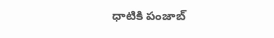ధాటికి పంజాబ్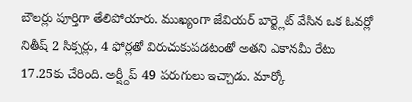బౌలర్లు పూర్తిగా తేలిపోయారు. ముఖ్యంగా జేవియర్ బార్ట్లెట్ వేసిన ఒక ఓవర్లో నితీష్ 2 సిక్సర్లు, 4 ఫోర్లతో విరుచుకుపడటంతో అతని ఎకానమీ రేటు 17.25కు చేరింది. అర్ష్దీప్ 49 పరుగులు ఇచ్చాడు. మార్కో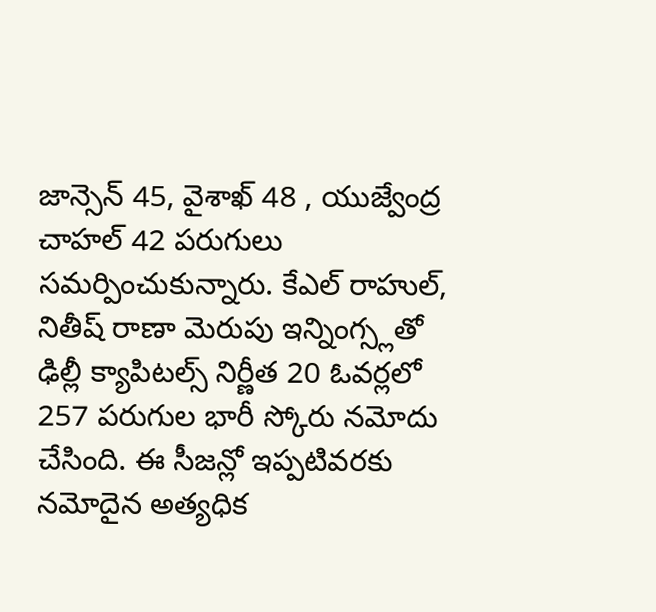జాన్సెన్ 45, వైశాఖ్ 48 , యుజ్వేంద్ర చాహల్ 42 పరుగులు సమర్పించుకున్నారు. కేఎల్ రాహుల్, నితీష్ రాణా మెరుపు ఇన్నింగ్స్లతో ఢిల్లీ క్యాపిటల్స్ నిర్ణీత 20 ఓవర్లలో 257 పరుగుల భారీ స్కోరు నమోదు చేసింది. ఈ సీజన్లో ఇప్పటివరకు నమోదైన అత్యధిక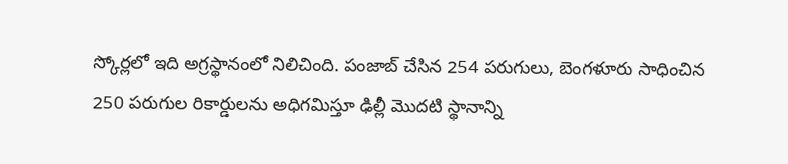స్కోర్లలో ఇది అగ్రస్థానంలో నిలిచింది. పంజాబ్ చేసిన 254 పరుగులు, బెంగళూరు సాధించిన 250 పరుగుల రికార్డులను అధిగమిస్తూ ఢిల్లీ మొదటి స్థానాన్ని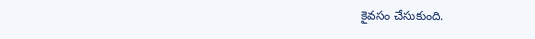కైవసం చేసుకుంది.